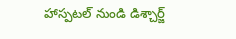హాస్పటల్ నుండి డిశ్చార్జ్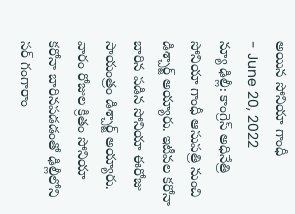అయిన సోనియా గాంధీ
- June 20, 2022
న్యూ ఢిల్లీ: కాంగ్రెస్ అధినేత్రి సోనియా గాంధీ ఆసుపత్రి నుంచి డిశ్చార్జ్ అయ్యారు. ఇటీవల కరోనా బారిన పడిన సోనియా ఈరోజు సాయంత్రం డిశ్చార్జ్ అయ్యారు. వారం రోజుల క్రితం సోనియా కరోనా బారినపడడంతో ఢిల్లీలోని సర్ గంగారాం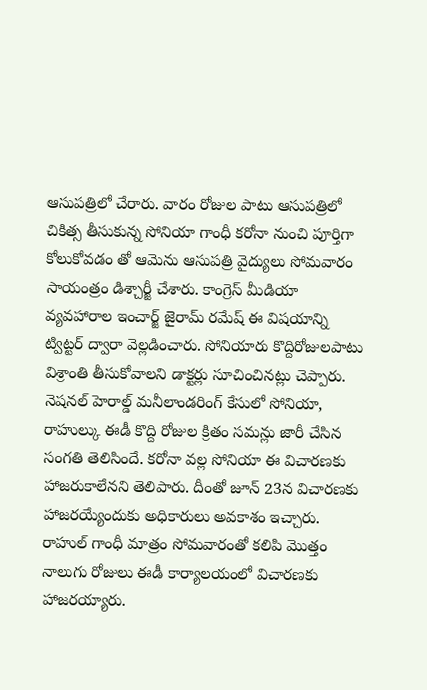ఆసుపత్రిలో చేరారు. వారం రోజుల పాటు ఆసుపత్రిలో చికిత్స తీసుకున్న సోనియా గాంధీ కరోనా నుంచి పూర్తిగా కోలుకోవడం తో ఆమెను ఆసుపత్రి వైద్యులు సోమవారం సాయంత్రం డిశ్చార్జీ చేశారు. కాంగ్రెస్ మీడియా వ్యవహారాల ఇంచార్జ్ జైరామ్ రమేష్ ఈ విషయాన్ని ట్విట్టర్ ద్వారా వెల్లడించారు. సోనియారు కొద్దిరోజులపాటు విశ్రాంతి తీసుకోవాలని డాక్టర్లు సూచించినట్లు చెప్పారు.
నెషనల్ హెరాల్డ్ మనీలాండరింగ్ కేసులో సోనియా, రాహుల్కు ఈడీ కొద్ది రోజుల క్రితం సమన్లు జారీ చేసిన సంగతి తెలిసిందే. కరోనా వల్ల సోనియా ఈ విచారణకు హాజరుకాలేనని తెలిపారు. దీంతో జూన్ 23న విచారణకు హాజరయ్యేందుకు అధికారులు అవకాశం ఇచ్చారు. రాహుల్ గాంధీ మాత్రం సోమవారంతో కలిపి మొత్తం నాలుగు రోజులు ఈడీ కార్యాలయంలో విచారణకు హాజరయ్యారు.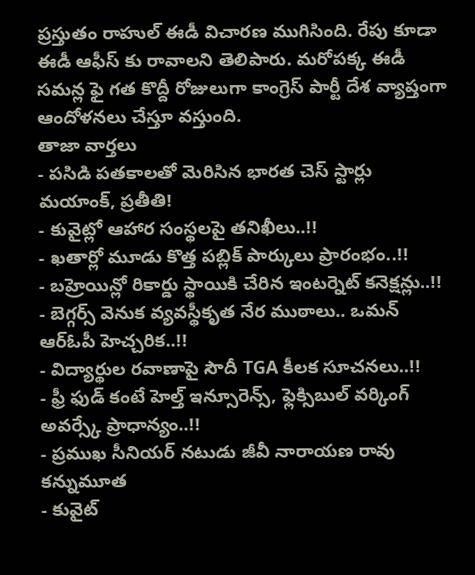ప్రస్తుతం రాహుల్ ఈడీ విచారణ ముగిసింది. రేపు కూడా ఈడీ ఆఫీస్ కు రావాలని తెలిపారు. మరోపక్క ఈడీ సమన్ల ఫై గత కొద్దీ రోజులుగా కాంగ్రెస్ పార్టీ దేశ వ్యాప్తంగా ఆందోళనలు చేస్తూ వస్తుంది.
తాజా వార్తలు
- పసిడి పతకాలతో మెరిసిన భారత చెస్ స్టార్లు మయాంక్, ప్రతీతి!
- కువైట్లో ఆహార సంస్థలపై తనిఖీలు..!!
- ఖతార్లో మూడు కొత్త పబ్లిక్ పార్కులు ప్రారంభం..!!
- బహ్రెయిన్లో రికార్డు స్థాయికి చేరిన ఇంటర్నెట్ కనెక్షన్లు..!!
- బెగ్గర్స్ వెనుక వ్యవస్థీకృత నేర ముఠాలు.. ఒమన్ ఆర్ఓపీ హెచ్చరిక..!!
- విద్యార్థుల రవాణాపై సౌదీ TGA కీలక సూచనలు..!!
- ఫ్రీ ఫుడ్ కంటే హెల్త్ ఇన్సూరెన్స్, ఫ్లెక్సిబుల్ వర్కింగ్ అవర్స్కే ప్రాధాన్యం..!!
- ప్రముఖ సీనియర్ నటుడు జీవీ నారాయణ రావు కన్నుమూత
- కువైట్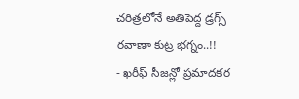చరిత్రలోనే అతిపెద్ద డ్రగ్స్ రవాణా కుట్ర భగ్నం..!!
- ఖరీఫ్ సీజన్లో ప్రమాదకర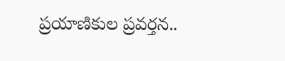ప్రయాణికుల ప్రవర్తన..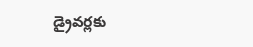డ్రైవర్లకు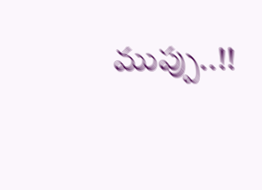ముప్పు..!!